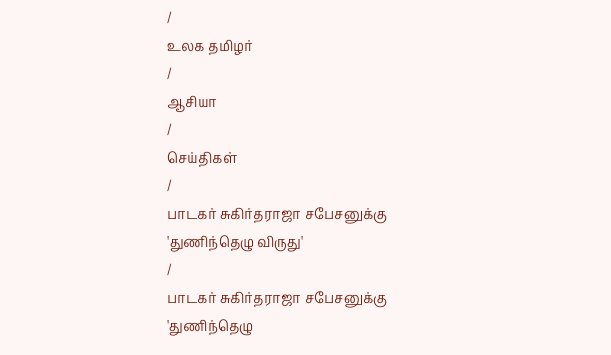/
உலக தமிழர்
/
ஆசியா
/
செய்திகள்
/
பாடகர் சுகிர்தராஜா சபேசனுக்கு 'துணிந்தெழு விருது'
/
பாடகர் சுகிர்தராஜா சபேசனுக்கு 'துணிந்தெழு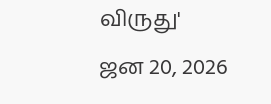விருது'
ஜன 20, 2026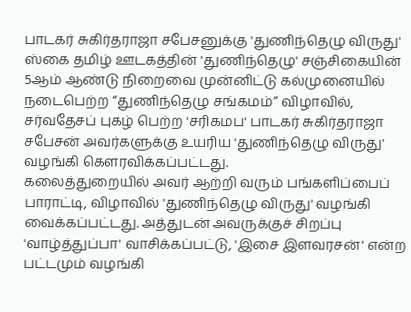பாடகர் சுகிர்தராஜா சபேசனுக்கு 'துணிந்தெழு விருது'
ஸ்கை தமிழ் ஊடகத்தின் 'துணிந்தெழு' சஞ்சிகையின் 5ஆம் ஆண்டு நிறைவை முன்னிட்டு கல்முனையில் நடைபெற்ற “துணிந்தெழு சங்கமம்” விழாவில், சர்வதேசப் புகழ் பெற்ற 'சரிகமப' பாடகர் சுகிர்தராஜா சபேசன் அவர்களுக்கு உயரிய 'துணிந்தெழு விருது' வழங்கி கௌரவிக்கப்பட்டது.
கலைத்துறையில் அவர் ஆற்றி வரும் பங்களிப்பைப் பாராட்டி, விழாவில் 'துணிந்தெழு விருது' வழங்கி வைக்கப்பட்டது. அத்துடன் அவருக்குச் சிறப்பு 'வாழ்த்துப்பா' வாசிக்கப்பட்டு, 'இசை இளவரசன்' என்ற பட்டமும் வழங்கி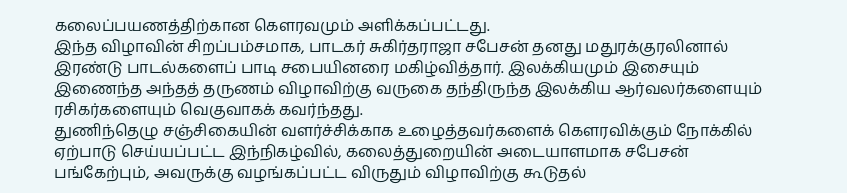கலைப்பயணத்திற்கான கௌரவமும் அளிக்கப்பட்டது.
இந்த விழாவின் சிறப்பம்சமாக, பாடகர் சுகிர்தராஜா சபேசன் தனது மதுரக்குரலினால் இரண்டு பாடல்களைப் பாடி சபையினரை மகிழ்வித்தார். இலக்கியமும் இசையும் இணைந்த அந்தத் தருணம் விழாவிற்கு வருகை தந்திருந்த இலக்கிய ஆர்வலர்களையும் ரசிகர்களையும் வெகுவாகக் கவர்ந்தது.
துணிந்தெழு சஞ்சிகையின் வளர்ச்சிக்காக உழைத்தவர்களைக் கௌரவிக்கும் நோக்கில் ஏற்பாடு செய்யப்பட்ட இந்நிகழ்வில், கலைத்துறையின் அடையாளமாக சபேசன் பங்கேற்பும், அவருக்கு வழங்கப்பட்ட விருதும் விழாவிற்கு கூடுதல்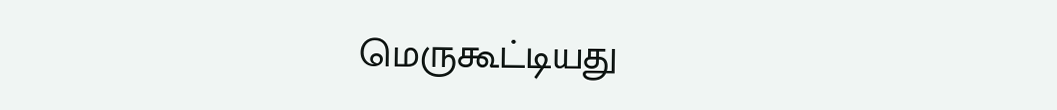மெருகூட்டியது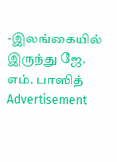-இலங்கையில் இருந்து ஜே. எம். பாஸித்
Advertisement